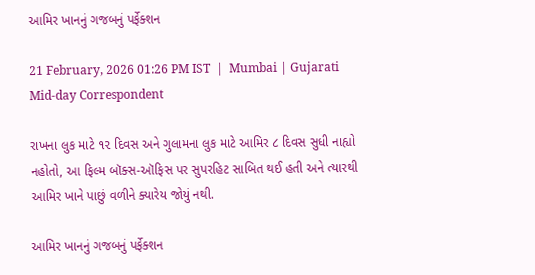આમિર ખાનનું ગજબનું પર્ફેક્શન

21 February, 2026 01:26 PM IST  |  Mumbai | Gujarati Mid-day Correspondent

રાખના લુક માટે ૧૨ દિવસ અને ગુલામના લુક માટે આમિર ૮ દિવસ સુધી નાહ્યો નહોતો, આ ફિલ્મ બૉક્સ-ઑફિસ પર સુપરહિટ સાબિત થઈ હતી અને ત્યારથી આમિર ખાને પાછું વળીને ક્યારેય જોયું નથી.

આમિર ખાનનું ગજબનું પર્ફેક્શન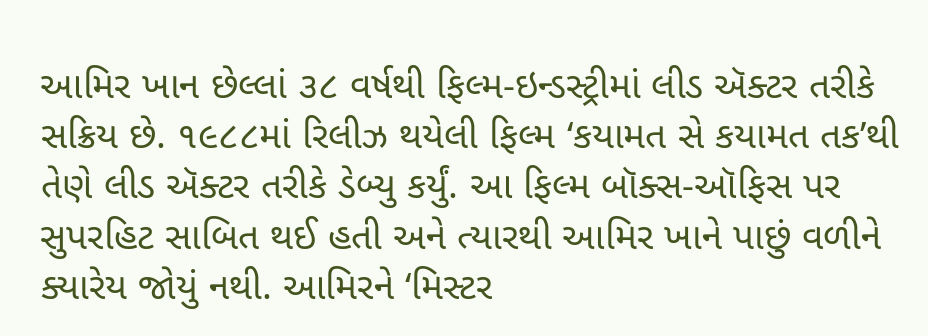આમિર ખાન છેલ્લાં ૩૮ વર્ષથી ફિલ્મ-ઇન્ડસ્ટ્રીમાં લીડ ઍક્ટર તરીકે સક્રિય છે. ૧૯૮૮માં રિલીઝ થયેલી ફિલ્મ ‘કયામત સે કયામત તક’થી તેણે લીડ ઍક્ટર તરીકે ડેબ્યુ કર્યું. આ ફિલ્મ બૉક્સ-ઑફિસ પર સુપરહિટ સાબિત થઈ હતી અને ત્યારથી આમિર ખાને પાછું વળીને ક્યારેય જોયું નથી. આમિરને ‘મિસ્ટર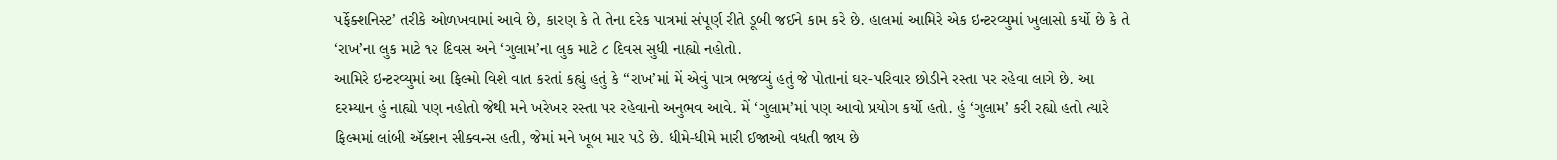પર્ફેક્શનિસ્ટ’ તરીકે ઓળખવામાં આવે છે, કારણ કે તે તેના દરેક પાત્રમાં સંપૂર્ણ રીતે ડૂબી જઈને કામ કરે છે. હાલમાં આમિરે એક ઇન્ટરવ્યુમાં ખુલાસો કર્યો છે કે તે ‘રાખ’ના લુક માટે ૧૨ દિવસ અને ‘ગુલામ’ના લુક માટે ૮ દિવસ સુધી નાહ્યો નહોતો.
આમિરે ઇન્ટરવ્યુમાં આ ફિલ્મો વિશે વાત કરતાં કહ્યું હતું કે ‘‘રાખ’માં મેં એવું પાત્ર ભજવ્યું હતું જે પોતાનાં ઘર-પરિવાર છોડીને રસ્તા પર રહેવા લાગે છે. આ દરમ્યાન હું નાહ્યો પણ નહોતો જેથી મને ખરેખર રસ્તા પર રહેવાનો અનુભવ આવે. મેં ‘ગુલામ’માં પણ આવો પ્રયોગ કર્યો હતો. હું ‘ગુલામ’ કરી રહ્યો હતો ત્યારે ફિલ્મમાં લાંબી ઍક્શન સીક્વન્સ હતી, જેમાં મને ખૂબ માર પડે છે. ધીમે-ધીમે મારી ઈજાઓ વધતી જાય છે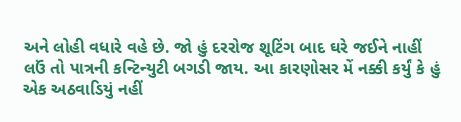અને લોહી વધારે વહે છે. જો હું દરરોજ શૂટિંગ બાદ ઘરે જઈને નાહીં લઉં તો પાત્રની કન્ટિન્યુટી બગડી જાય. આ કારણોસર મેં નક્કી કર્યું કે હું એક અઠવાડિયું નહીં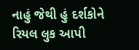નાહું જેથી હું દર્શકોને રિયલ લુક આપી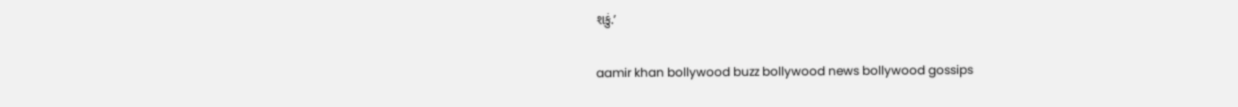શકું.’

aamir khan bollywood buzz bollywood news bollywood gossips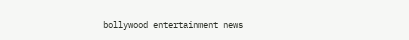bollywood entertainment news